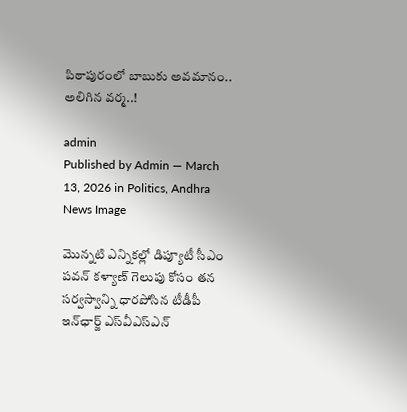పిఠాపురంలో బాబుకు అవ‌మానం.. అలిగిన వ‌ర్మ‌..!

admin
Published by Admin — March 13, 2026 in Politics, Andhra
News Image

మొన్నటి ఎన్నికల్లో డిప్యూటీ సీఎం పవన్ కళ్యాణ్ గెలుపు కోసం తన సర్వస్వాన్ని ధారపోసిన టీడీపీ ఇన్‌ఛార్జ్ ఎస్‌వీఎస్ఎన్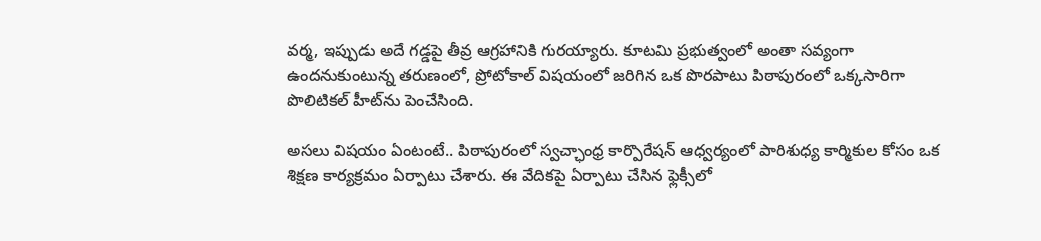వర్మ, ఇప్పుడు అదే గడ్డపై తీవ్ర ఆగ్ర‌హానికి గురయ్యారు. కూటమి ప్రభుత్వంలో అంతా సవ్యంగా ఉందనుకుంటున్న తరుణంలో, ప్రోటోకాల్ విషయంలో జరిగిన ఒక పొరపాటు పిఠాపురంలో ఒక్కసారిగా పొలిటికల్ హీట్‌ను పెంచేసింది.

అసలు విషయం ఏంటంటే.. పిఠాపురంలో స్వచ్ఛాంధ్ర కార్పొరేషన్ ఆధ్వర్యంలో పారిశుధ్య కార్మికుల కోసం ఒక శిక్షణ కార్యక్రమం ఏర్పాటు చేశారు. ఈ వేదికపై ఏర్పాటు చేసిన ఫ్లెక్సీలో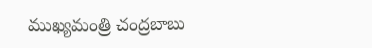ముఖ్యమంత్రి చంద్రబాబు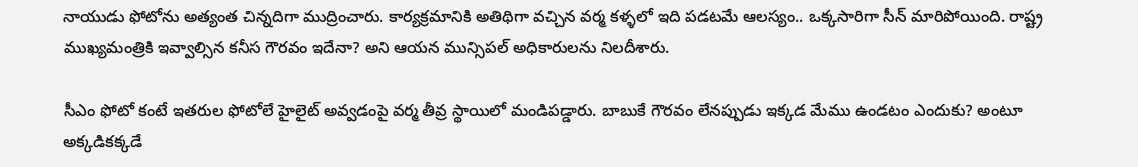నాయుడు ఫోటోను అత్యంత చిన్నదిగా ముద్రించారు. కార్యక్రమానికి అతిథిగా వచ్చిన వర్మ కళ్ళలో ఇది పడటమే ఆలస్యం.. ఒక్కసారిగా సీన్ మారిపోయింది. రాష్ట్ర ముఖ్యమంత్రికి ఇవ్వాల్సిన కనీస గౌరవం ఇదేనా? అని ఆయన మున్సిపల్ అధికారులను నిలదీశారు.

సీఎం ఫోటో కంటే ఇతరుల ఫోటోలే హైలైట్ అవ్వడంపై వర్మ తీవ్ర స్థాయిలో మండిపడ్డారు. బాబుకే గౌరవం లేనప్పుడు ఇక్కడ మేము ఉండటం ఎందుకు? అంటూ అక్కడికక్కడే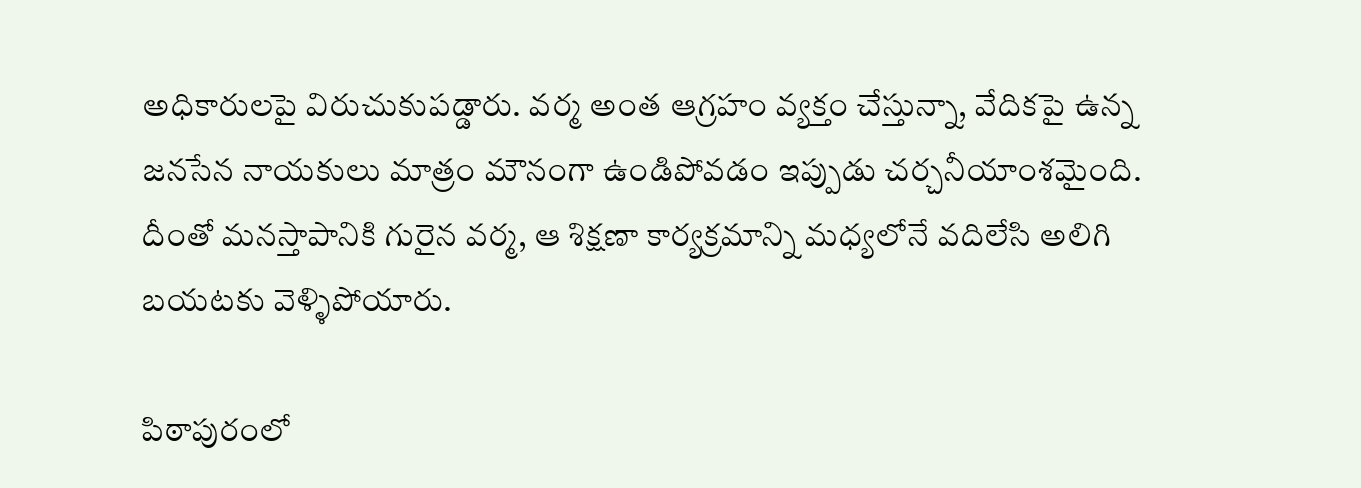అధికారులపై విరుచుకుపడ్డారు. వర్మ అంత ఆగ్రహం వ్యక్తం చేస్తున్నా, వేదికపై ఉన్న జనసేన నాయకులు మాత్రం మౌనంగా ఉండిపోవడం ఇప్పుడు చర్చనీయాంశమైంది. దీంతో మనస్తాపానికి గురైన వర్మ, ఆ శిక్షణా కార్యక్రమాన్ని మధ్యలోనే వదిలేసి అలిగి బయటకు వెళ్ళిపోయారు.

పిఠాపురంలో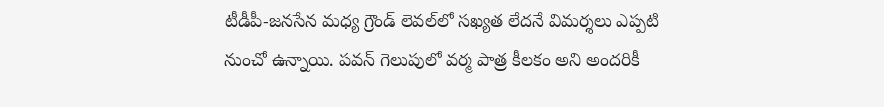టీడీపీ-జనసేన మధ్య గ్రౌండ్ లెవల్‌లో సఖ్యత లేదనే విమర్శలు ఎప్పటి నుంచో ఉన్నాయి. పవన్ గెలుపులో వర్మ పాత్ర కీలకం అని అందరికీ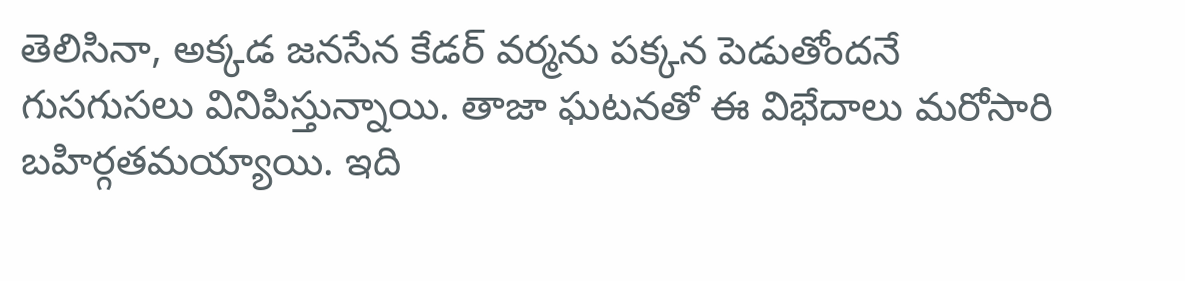తెలిసినా, అక్కడ జనసేన కేడర్ వర్మను పక్కన పెడుతోందనే గుసగుసలు వినిపిస్తున్నాయి. తాజా ఘటనతో ఈ విభేదాలు మరోసారి బహిర్గతమయ్యాయి. ఇది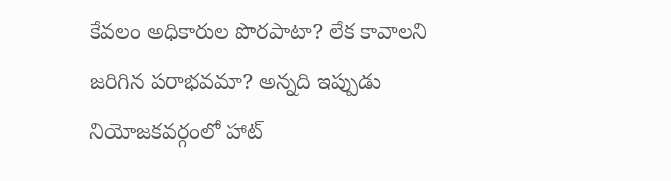కేవలం అధికారుల పొరపాటా? లేక కావాలని జరిగిన పరాభవమా? అన్నది ఇప్పుడు నియోజకవర్గంలో హాట్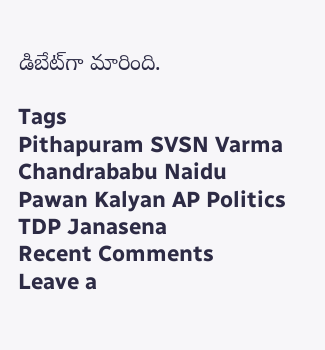డిబేట్‌గా మారింది.

Tags
Pithapuram SVSN Varma Chandrababu Naidu Pawan Kalyan AP Politics TDP Janasena
Recent Comments
Leave a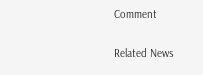Comment

Related News